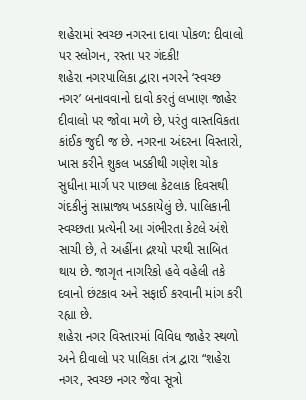શહેરામાં સ્વચ્છ નગરના દાવા પોકળ: દીવાલો પર સ્લોગન, રસ્તા પર ગંદકી!
શહેરા નગરપાલિકા દ્વારા નગરને ‘સ્વચ્છ નગર’ બનાવવાનો દાવો કરતું લખાણ જાહેર દીવાલો પર જોવા મળે છે, પરંતુ વાસ્તવિકતા કાંઈક જુદી જ છે. નગરના અંદરના વિસ્તારો, ખાસ કરીને શુકલ ખડકીથી ગણેશ ચોક સુધીના માર્ગ પર પાછલા કેટલાક દિવસથી ગંદકીનું સામ્રાજ્ય ખડકાયેલું છે. પાલિકાની સ્વચ્છતા પ્રત્યેની આ ગંભીરતા કેટલે અંશે સાચી છે, તે અહીંના દ્રશ્યો પરથી સાબિત થાય છે. જાગૃત નાગરિકો હવે વહેલી તકે દવાનો છંટકાવ અને સફાઈ કરવાની માંગ કરી રહ્યા છે.
શહેરા નગર વિસ્તારમાં વિવિધ જાહેર સ્થળો અને દીવાલો પર પાલિકા તંત્ર દ્વારા “શહેરા નગર, સ્વચ્છ નગર જેવા સૂત્રો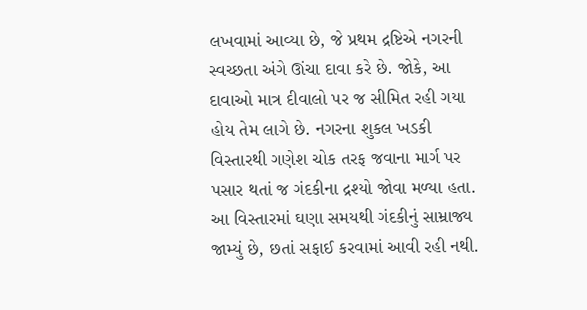લખવામાં આવ્યા છે, જે પ્રથમ દ્રષ્ટિએ નગરની સ્વચ્છતા અંગે ઊંચા દાવા કરે છે. જોકે, આ દાવાઓ માત્ર દીવાલો પર જ સીમિત રહી ગયા હોય તેમ લાગે છે. નગરના શુકલ ખડકી વિસ્તારથી ગણેશ ચોક તરફ જવાના માર્ગ પર પસાર થતાં જ ગંદકીના દ્રશ્યો જોવા મળ્યા હતા. આ વિસ્તારમાં ઘણા સમયથી ગંદકીનું સામ્રાજ્ય જામ્યું છે, છતાં સફાઈ કરવામાં આવી રહી નથી.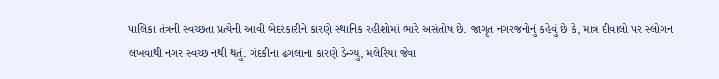પાલિકા તંત્રની સ્વચ્છતા પ્રત્યેની આવી બેદરકારીને કારણે સ્થાનિક રહીશોમાં ભારે અસંતોષ છે. જાગૃત નગરજનોનું કહેવું છે કે, માત્ર દીવાલો પર સ્લોગન લખવાથી નગર સ્વચ્છ નથી થતું. ગંદકીના ઢગલાના કારણે ડેન્ગ્યુ, મલેરિયા જેવા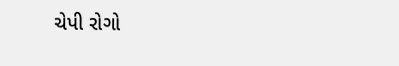ચેપી રોગો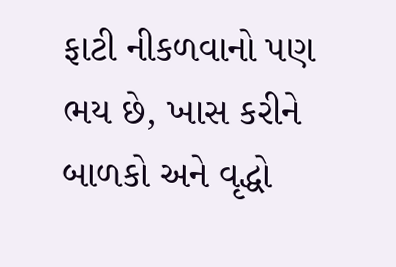ફાટી નીકળવાનો પણ ભય છે, ખાસ કરીને બાળકો અને વૃદ્ધો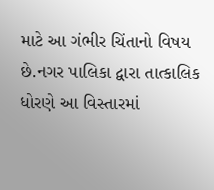માટે આ ગંભીર ચિંતાનો વિષય છે.નગર પાલિકા દ્વારા તાત્કાલિક ધોરણે આ વિસ્તારમાં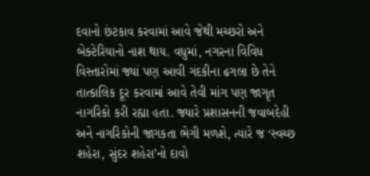દવાનો છંટકાવ કરવામાં આવે જેથી મચ્છરો અને બેક્ટેરિયાનો નાશ થાય. વધુમાં, નગરના વિવિધ વિસ્તારોમાં જ્યાં પણ આવી ગંદકીના ઢગલા છે તેને તાત્કાલિક દૂર કરવામાં આવે તેવી માંગ પણ જાગૃત નાગરિકો કરી રહ્યા હતા. જ્યારે પ્રશાસનની જવાબદેહી અને નાગરિકોની જાગકતા ભેગી મળશે, ત્યારે જ ‘સ્વચ્છ શહેરા, સુંદર શહેરા’નો દાવો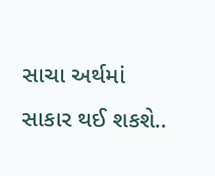સાચા અર્થમાં સાકાર થઈ શકશે..